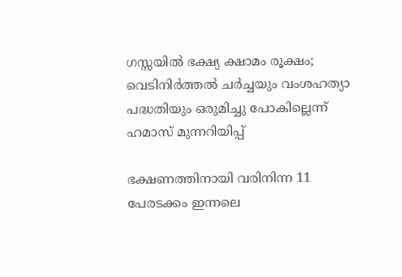ഗസ്സയിൽ ഭക്ഷ്യ ക്ഷാമം രൂക്ഷം; വെടിനിർത്തൽ ചർച്ചയും വംശഹത്യാ പദ്ധതിയും ഒരുമിച്ചു പോകില്ലെന്ന് ഹമാസ് മുന്നറിയിപ്പ്

ഭക്ഷണത്തിനായി വരിനിന്ന 11 പേരടക്കം ഇന്നലെ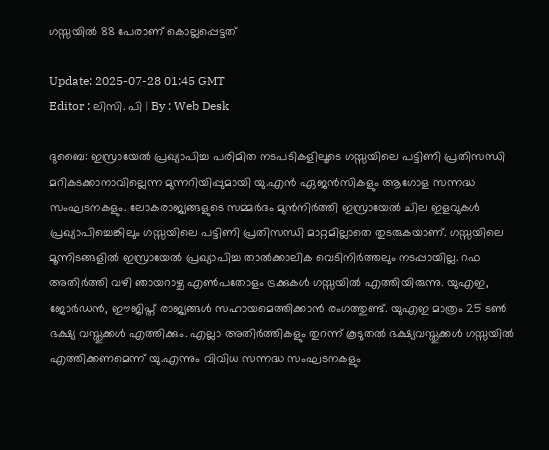ഗസ്സയിൽ 88 പേരാണ് കൊല്ലപ്പെട്ടത്

Update: 2025-07-28 01:45 GMT
Editor : ലിസി. പി | By : Web Desk

ദുബൈ: ഇസ്രായേൽ പ്രഖ്യാപിച്ച പരിമിത നടപടികളിലൂടെ ഗസ്സയിലെ പട്ടിണി പ്രതിസന്ധി മറികടക്കാനാവില്ലെന്ന മുന്നറിയിപ്പുമായി യു.എൻ ഏജൻസികളും ആഗോള സന്നദ്ധ സംഘടനകളും. ലോകരാജ്യങ്ങളുടെ സമ്മർദം മുൻനിർത്തി ഇസ്രായേൽ ചില ഇളവുകൾ പ്രഖ്യാപിച്ചെങ്കിലും ഗസ്സയിലെ പട്ടിണി പ്രതിസന്ധി മാറ്റമില്ലാതെ തുടരുകയാണ്. ഗസ്സയിലെ മൂന്നിടങ്ങളിൽ ഇസ്രായേൽ പ്രഖ്യാപിച്ച താൽക്കാലിക വെടിനിർത്തലും നടപ്പായില്ല. റഫ അതിർത്തി വഴി ഞായറാഴ്ച എൺപതോളം ട്രക്കുകൾ ഗസ്സയിൽ എത്തിയിരുന്നു. യുഎഇ, ജോർഡൻ, ഈജിപ്ത് രാജ്യങ്ങൾ സഹായമെത്തിക്കാൻ രംഗത്തുണ്ട്. യുഎഇ മാത്രം 25 ടൺ ഭക്ഷ്യ വസ്തുക്കൾ എത്തിക്കും. എല്ലാ അതിർത്തികളും തുറന്ന് കൂടുതൽ ഭക്ഷ്യവസ്തുക്കൾ ഗസ്സയിൽ എത്തിക്കണമെന്ന് യു.എന്നും വിവിധ സന്നദ്ധ സംഘടനകളും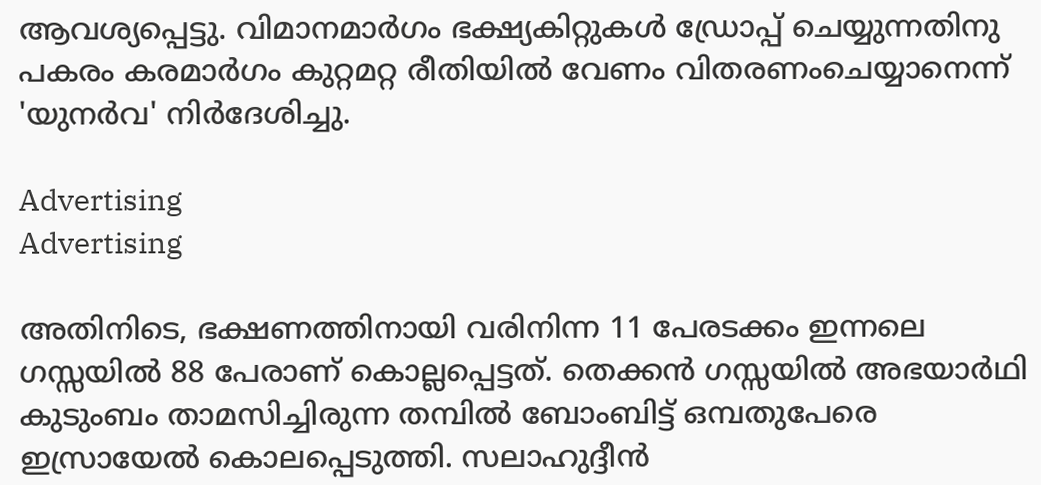ആവശ്യപ്പെട്ടു. വിമാനമാർഗം ഭക്ഷ്യകിറ്റുകൾ ഡ്രോപ്പ് ചെയ്യുന്നതിനു പകരം കരമാർഗം കുറ്റമറ്റ രീതിയിൽ വേണം വിതരണംചെയ്യാനെന്ന് 'യുനർവ' നിർദേശിച്ചു.

Advertising
Advertising

അതിനിടെ, ഭക്ഷണത്തിനായി വരിനിന്ന 11 പേരടക്കം ഇന്നലെ ഗസ്സയിൽ 88 പേരാണ് കൊല്ലപ്പെട്ടത്. തെക്കൻ ഗസ്സയിൽ അഭയാർഥി കുടുംബം താമസിച്ചിരുന്ന തമ്പിൽ ബോംബിട്ട് ഒമ്പതുപേരെ ഇസ്രായേൽ കൊലപ്പെടുത്തി. സലാഹുദ്ദീൻ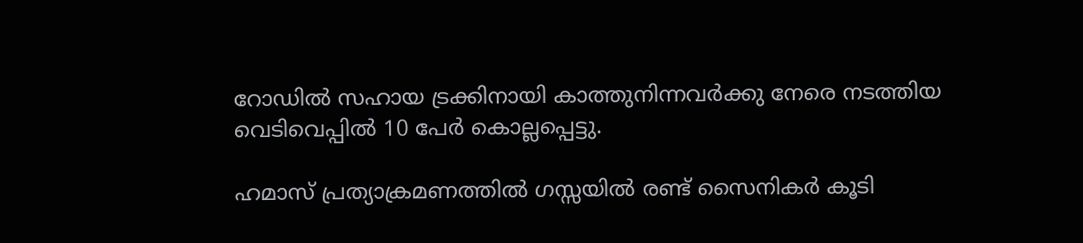റോഡിൽ സഹായ ട്രക്കിനായി കാത്തുനിന്നവർക്കു നേരെ നടത്തിയ വെടിവെപ്പിൽ 10 പേർ കൊല്ലപ്പെട്ടു.

ഹമാസ് പ്രത്യാക്രമണത്തിൽ ഗസ്സയിൽ രണ്ട് സൈനികർ കൂടി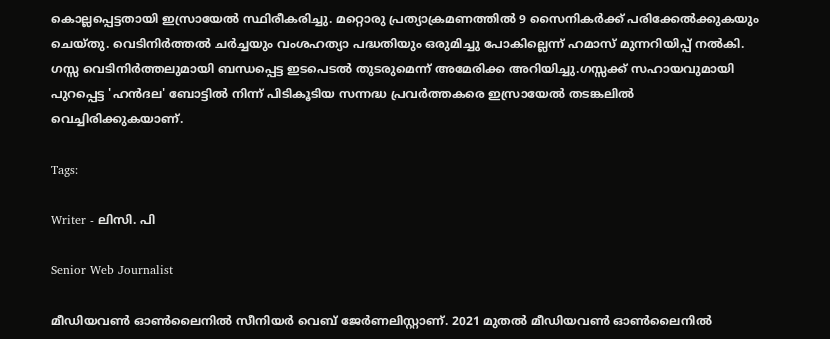കൊല്ലപ്പെട്ടതായി ഇസ്രായേൽ സ്ഥിരീകരിച്ചു. മറ്റൊരു പ്രത്യാക്രമണത്തിൽ 9 സൈനികർക്ക് പരിക്കേൽക്കുകയും ചെയ്തു. വെടിനിർത്തൽ ചർച്ചയും വംശഹത്യാ പദ്ധതിയും ഒരുമിച്ചു പോകില്ലെന്ന് ഹമാസ് മുന്നറിയിപ്പ് നൽകി. ഗസ്സ വെടിനിർത്തലുമായി ബന്ധപ്പെട്ട ഇടപെടൽ തുടരുമെന്ന് അമേരിക്ക അറിയിച്ചു.ഗസ്സക്ക് സഹായവുമായി പുറപ്പെട്ട 'ഹൻദല' ബോട്ടിൽ നിന്ന് പിടികൂടിയ സന്നദ്ധ പ്രവർത്തകരെ ഇസ്രായേൽ തടങ്കലിൽ വെച്ചിരിക്കുകയാണ്.

Tags:

Writer - ലിസി. പി

Senior Web Journalist

മീഡിയവൺ ഓൺലൈനിൽ സീനിയർ വെബ് ജേർണലിസ്റ്റാണ്. 2021 മുതൽ മീഡിയവൺ ഓൺലൈനിൽ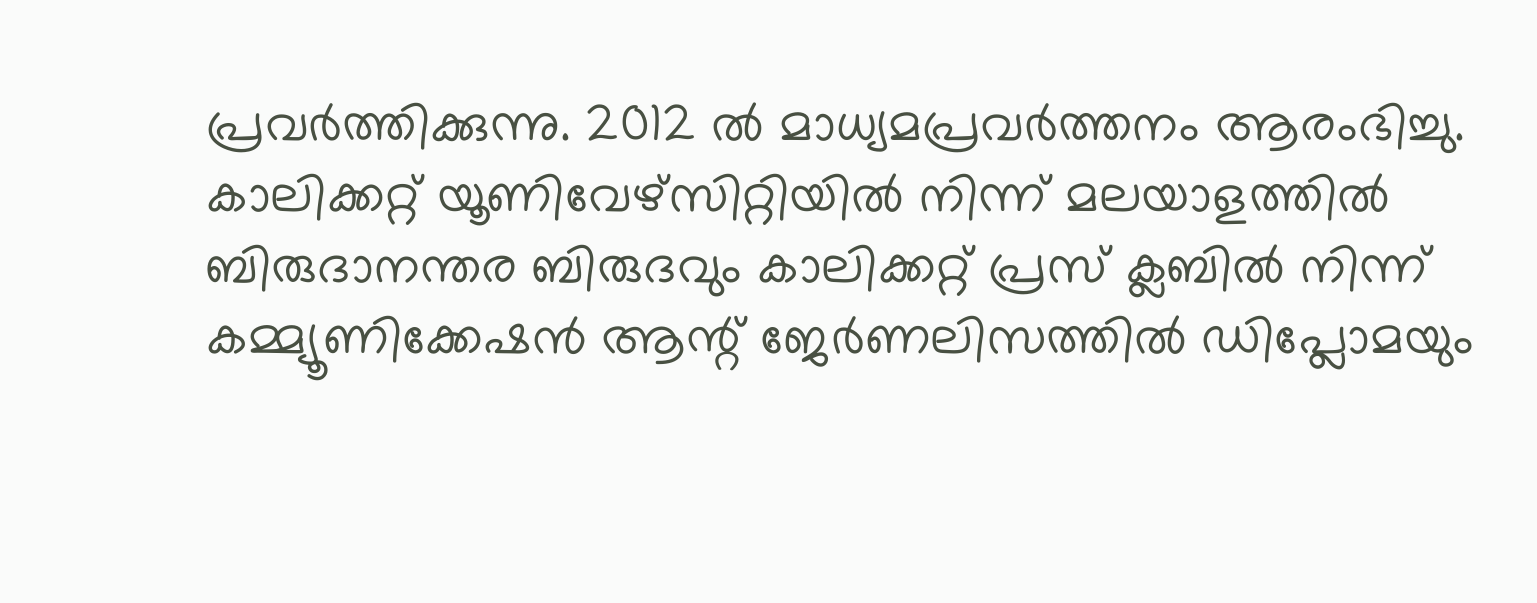പ്രവർത്തിക്കുന്നു. 2012 ല്‍ മാധ്യമപ്രവര്‍ത്തനം ആരംഭിച്ചു. കാലിക്കറ്റ് യൂണിവേഴ്‌സിറ്റിയിൽ നിന്ന് മലയാളത്തിൽ ബിരുദാനന്തര ബിരുദവും കാലിക്കറ്റ് പ്രസ് ക്ലബിൽ നിന്ന് കമ്മ്യൂണിക്കേഷൻ ആന്റ് ജേർണലിസത്തിൽ ഡിപ്ലോമയും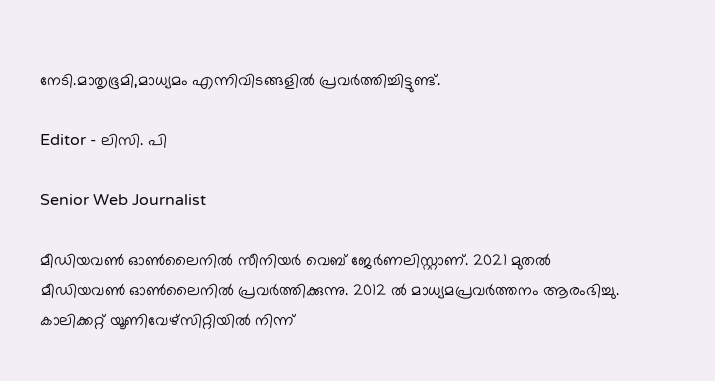നേടി.മാതൃഭൂമി,മാധ്യമം എന്നിവിടങ്ങളിൽ പ്രവർത്തിച്ചിട്ടുണ്ട്.

Editor - ലിസി. പി

Senior Web Journalist

മീഡിയവൺ ഓൺലൈനിൽ സീനിയർ വെബ് ജേർണലിസ്റ്റാണ്. 2021 മുതൽ മീഡിയവൺ ഓൺലൈനിൽ പ്രവർത്തിക്കുന്നു. 2012 ല്‍ മാധ്യമപ്രവര്‍ത്തനം ആരംഭിച്ചു. കാലിക്കറ്റ് യൂണിവേഴ്‌സിറ്റിയിൽ നിന്ന്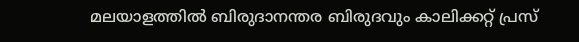മലയാളത്തിൽ ബിരുദാനന്തര ബിരുദവും കാലിക്കറ്റ് പ്രസ്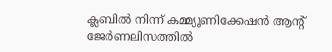ക്ലബിൽ നിന്ന് കമ്മ്യൂണിക്കേഷൻ ആന്റ് ജേർണലിസത്തിൽ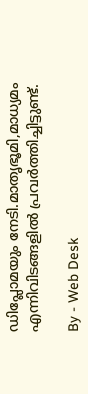ഡിപ്ലോമയും നേടി.മാതൃഭൂമി,മാധ്യമം എന്നിവിടങ്ങളിൽ പ്രവർത്തിച്ചിട്ടുണ്ട്.

By - Web Desk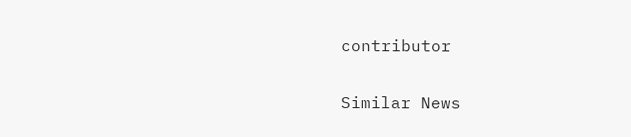contributor

Similar News